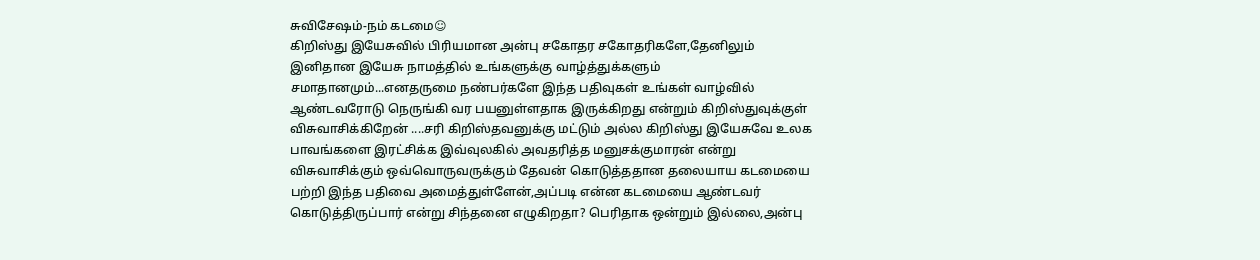சுவிசேஷம்-நம் கடமை☺
கிறிஸ்து இயேசுவில் பிரியமான அன்பு சகோதர சகோதரிகளே,தேனிலும் இனிதான இயேசு நாமத்தில் உங்களுக்கு வாழ்த்துக்களும் சமாதானமும்...எனதருமை நண்பர்களே இந்த பதிவுகள் உங்கள் வாழ்வில் ஆண்டவரோடு நெருங்கி வர பயனுள்ளதாக இருக்கிறது என்றும் கிறிஸ்துவுக்குள் விசுவாசிக்கிறேன் ....சரி கிறிஸ்தவனுக்கு மட்டும் அல்ல கிறிஸ்து இயேசுவே உலக பாவங்களை இரட்சிக்க இவ்வுலகில் அவதரித்த மனுசக்குமாரன் என்று விசுவாசிக்கும் ஒவ்வொருவருக்கும் தேவன் கொடுத்ததான தலையாய கடமையை பற்றி இந்த பதிவை அமைத்துள்ளேன்,அப்படி என்ன கடமையை ஆண்டவர் கொடுத்திருப்பார் என்று சிந்தனை எழுகிறதா? பெரிதாக ஒன்றும் இல்லை,அன்பு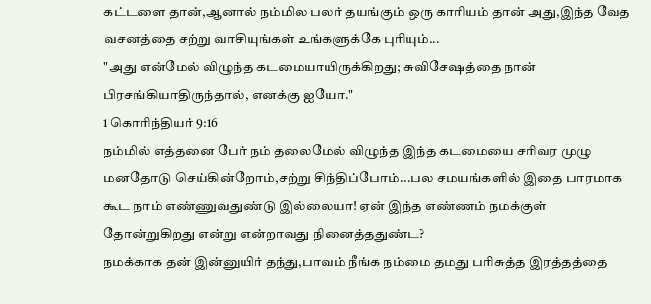கட்டளை தான்,ஆனால் நம்மில பலர் தயங்கும் ஒரு காரியம் தான் அது,இந்த வேத வசனத்தை சற்று வாசியுங்கள் உங்களுக்கே புரியும்...
"அது என்மேல் விழுந்த கடமையாயிருக்கிறது; சுவிசேஷத்தை நான் பிரசங்கியாதிருந்தால், எனக்கு ஐயோ."
1 கொரிந்தியர் 9:16
நம்மில் எத்தனை பேர் நம் தலைமேல் விழுந்த இந்த கடமையை சரிவர முழு மனதோடு செய்கின்றோம்,சற்று சிந்திப்போம்...பல சமயங்களில் இதை பாரமாக கூட நாம் எண்ணுவதுண்டு இல்லையா! ஏன் இந்த எண்ணம் நமக்குள் தோன்றுகிறது என்று என்றாவது நினைத்ததுண்ட?
நமக்காக தன் இன்னுயிர் தந்து,பாவம் நீங்க நம்மை தமது பரிசுத்த இரத்தத்தை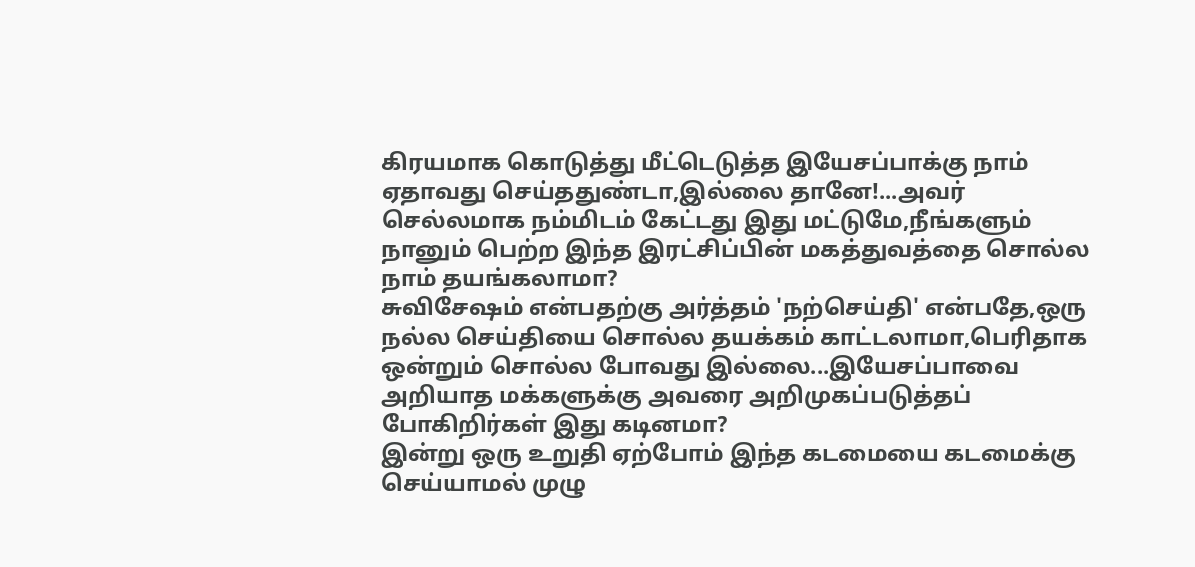கிரயமாக கொடுத்து மீட்டெடுத்த இயேசப்பாக்கு நாம் ஏதாவது செய்ததுண்டா,இல்லை தானே!...அவர் செல்லமாக நம்மிடம் கேட்டது இது மட்டுமே,நீங்களும் நானும் பெற்ற இந்த இரட்சிப்பின் மகத்துவத்தை சொல்ல நாம் தயங்கலாமா?
சுவிசேஷம் என்பதற்கு அர்த்தம் 'நற்செய்தி' என்பதே,ஒரு நல்ல செய்தியை சொல்ல தயக்கம் காட்டலாமா,பெரிதாக ஒன்றும் சொல்ல போவது இல்லை...இயேசப்பாவை அறியாத மக்களுக்கு அவரை அறிமுகப்படுத்தப் போகிறிர்கள் இது கடினமா?
இன்று ஒரு உறுதி ஏற்போம் இந்த கடமையை கடமைக்கு செய்யாமல் முழு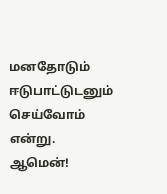மனதோடும் ஈடுபாட்டுடனும் செய்வோம் என்று.
ஆமென்!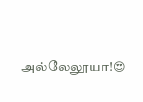அல்லேலூயா!😍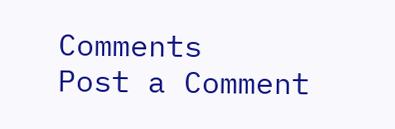Comments
Post a Comment